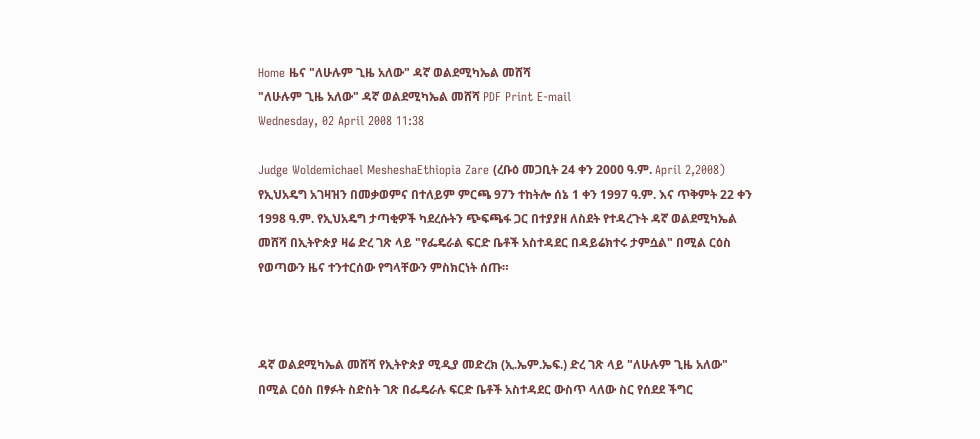Home ዜና "ለሁሉም ጊዜ አለው" ዳኛ ወልደሚካኤል መሸሻ
"ለሁሉም ጊዜ አለው" ዳኛ ወልደሚካኤል መሸሻ PDF Print E-mail
Wednesday, 02 April 2008 11:38

Judge Woldemichael MesheshaEthiopia Zare (ረቡዕ መጋቢት 24 ቀን 2000 ዓ.ም. April 2,2008) የኢህአዴግ አገዛዝን በመቃወምና በተለይም ምርጫ 97ን ተከትሎ ሰኔ 1 ቀን 1997 ዓ.ም. እና ጥቅምት 22 ቀን 1998 ዓ.ም. የኢህአዴግ ታጣቂዎች ካደረሱትን ጭፍጫፋ ጋር በተያያዘ ለስደት የተዳረጉት ዳኛ ወልደሚካኤል መሸሻ በኢትዮጵያ ዛሬ ድረ ገጽ ላይ "የፌዴራል ፍርድ ቤቶች አስተዳደር በዳይሬክተሩ ታምሷል" በሚል ርዕስ የወጣውን ዜና ተንተርሰው የግላቸውን ምስክርነት ሰጡ።



ዳኛ ወልደሚካኤል መሸሻ የኢትዮጵያ ሚዲያ መድረክ (ኢ.ኤም.ኤፍ.) ድረ ገጽ ላይ "ለሁሉም ጊዜ አለው" በሚል ርዕስ በፃፉት ስድስት ገጽ በፌዴራሉ ፍርድ ቤቶች አስተዳደር ውስጥ ላለው ስር የሰደደ ችግር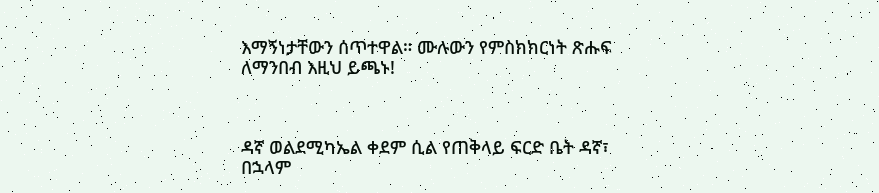እማኝነታቸውን ሰጥተዋል። ሙሉውን የምስክክርነት ጽሑፍ ለማንበብ እዚህ ይጫኑ!



ዳኛ ወልደሚካኤል ቀደም ሲል የጠቅላይ ፍርድ ቤት ዳኛ፣ በኋላም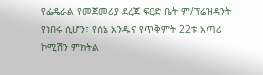የፌዴራል የመጀመሪያ ደረጃ ፍርድ ቤት ም/ፕሬዝዳንት የነበሩ ሲሆን፣ የሰኔ አንዱና የጥቅምት 22ቱ አጣሪ ኮሚሽን ምክትል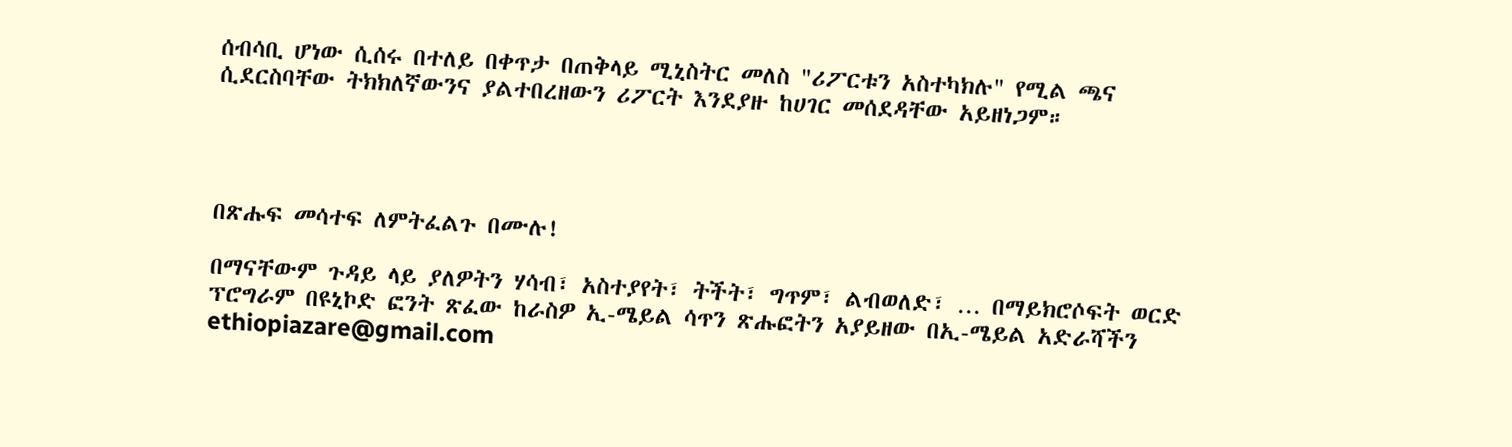ሰብሳቢ ሆነው ሲሰሩ በተለይ በቀጥታ በጠቅላይ ሚኒስትር መለስ "ሪፖርቱን አስተካክሉ" የሚል ጫና ሲደርስባቸው ትክክለኛውንና ያልተበረዘውን ሪፖርት እንደያዙ ከሀገር መሰደዳቸው አይዘነጋም።




በጽሑፍ መሳተፍ ለምትፈልጉ በሙሉ!

በማናቸውም ጉዳይ ላይ ያለዎትን ሃሳብ፣ አስተያየት፣ ትችት፣ ግጥም፣ ልብወለድ፣ … በማይክሮሶፍት ወርድ ፕሮግራም በዩኒኮድ ፎንት ጽፈው ከራስዎ ኢ-ሜይል ሳጥን ጽሑፎትን አያይዘው በኢ-ሜይል አድራሻችን ethiopiazare@gmail.com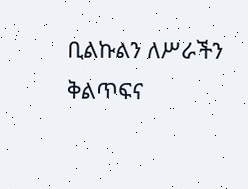ቢልኩልን ለሥራችን ቅልጥፍና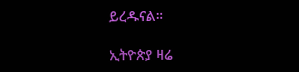ይረዱናል።

ኢትዮጵያ ዛሬ